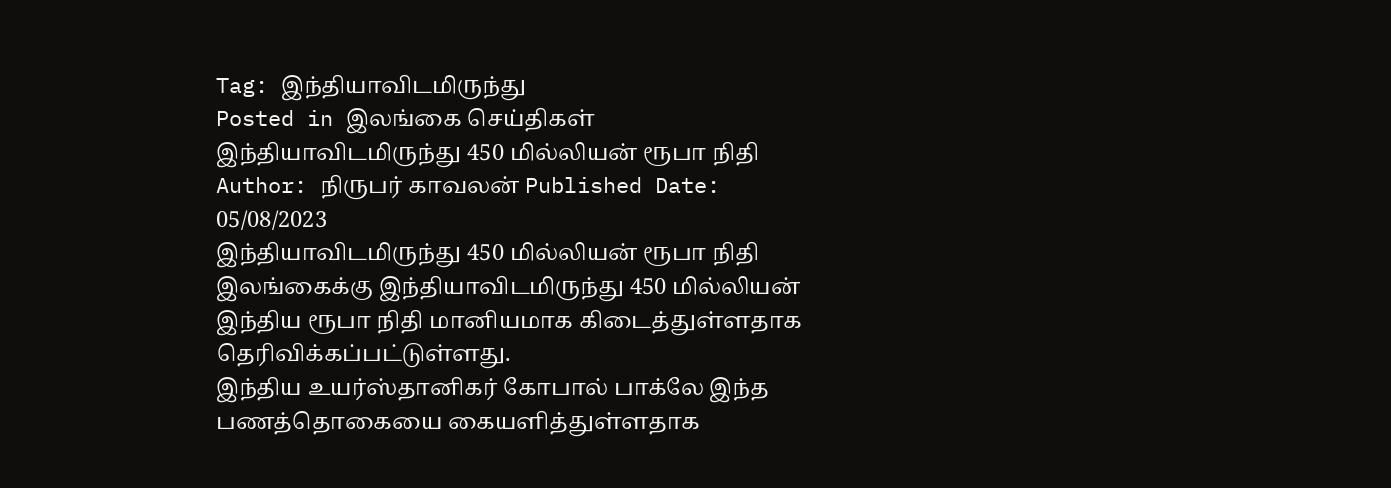Tag: இந்தியாவிடமிருந்து
Posted in இலங்கை செய்திகள்
இந்தியாவிடமிருந்து 450 மில்லியன் ரூபா நிதி
Author: நிருபர் காவலன் Published Date: 05/08/2023
இந்தியாவிடமிருந்து 450 மில்லியன் ரூபா நிதி
இலங்கைக்கு இந்தியாவிடமிருந்து 450 மில்லியன் இந்திய ரூபா நிதி மானியமாக கிடைத்துள்ளதாக தெரிவிக்கப்பட்டுள்ளது.
இந்திய உயர்ஸ்தானிகர் கோபால் பாக்லே இந்த பணத்தொகையை கையளித்துள்ளதாக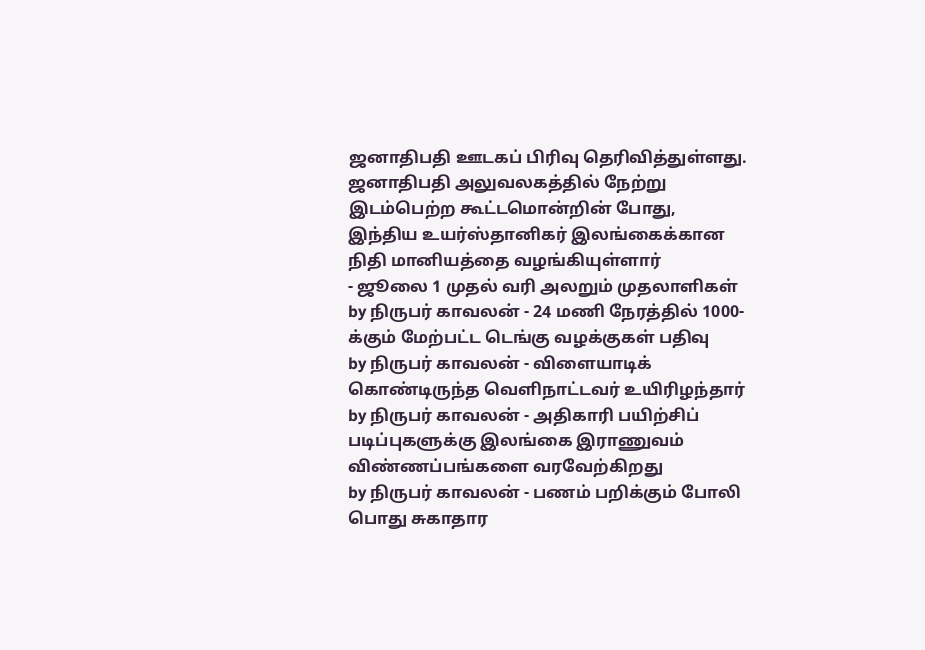ஜனாதிபதி ஊடகப் பிரிவு தெரிவித்துள்ளது.
ஜனாதிபதி அலுவலகத்தில் நேற்று இடம்பெற்ற கூட்டமொன்றின் போது, இந்திய உயர்ஸ்தானிகர் இலங்கைக்கான நிதி மானியத்தை வழங்கியுள்ளார்
- ஜூலை 1 முதல் வரி அலறும் முதலாளிகள்
by நிருபர் காவலன் - 24 மணி நேரத்தில் 1000-க்கும் மேற்பட்ட டெங்கு வழக்குகள் பதிவு
by நிருபர் காவலன் - விளையாடிக் கொண்டிருந்த வெளிநாட்டவர் உயிரிழந்தார்
by நிருபர் காவலன் - அதிகாரி பயிற்சிப் படிப்புகளுக்கு இலங்கை இராணுவம் விண்ணப்பங்களை வரவேற்கிறது
by நிருபர் காவலன் - பணம் பறிக்கும் போலி பொது சுகாதார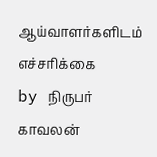ஆய்வாளர்களிடம் எச்சரிக்கை
by நிருபர் காவலன்